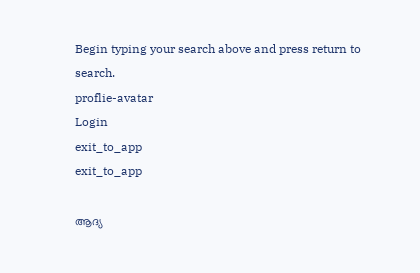Begin typing your search above and press return to search.
proflie-avatar
Login
exit_to_app
exit_to_app

ആദ്യ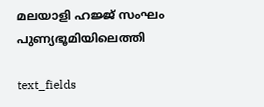മലയാളി ഹജ്ജ് സംഘം പുണ്യഭൂമിയിലെത്തി

text_fields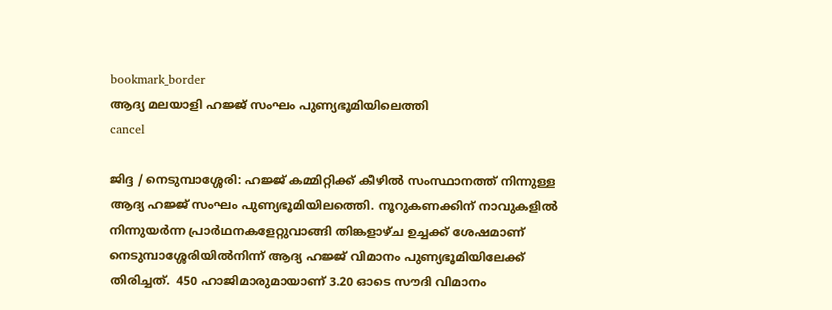bookmark_border
ആദ്യ മലയാളി ഹജ്ജ് സംഘം പുണ്യഭൂമിയിലെത്തി
cancel

ജിദ്ദ / നെടുമ്പാശ്ശേരി: ഹജ്ജ് കമ്മിറ്റിക്ക് കീഴില്‍ സംസ്ഥാനത്ത് നിന്നുള്ള ആദ്യ ഹജ്ജ് സംഘം പുണ്യഭൂമിയിലത്തെി. നൂറുകണക്കിന് നാവുകളില്‍ നിന്നുയര്‍ന്ന പ്രാര്‍ഥനകളേറ്റുവാങ്ങി തിങ്കളാഴ്ച ഉച്ചക്ക് ശേഷമാണ് നെടുമ്പാശ്ശേരിയില്‍നിന്ന് ആദ്യ ഹജ്ജ് വിമാനം പുണ്യഭൂമിയിലേക്ക് തിരിച്ചത്.  450 ഹാജിമാരുമായാണ് 3.20 ഓടെ സൗദി വിമാനം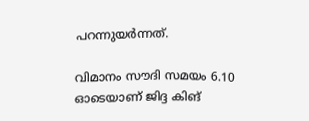പറന്നുയര്‍ന്നത്.

വിമാനം സൗദി സമയം 6.10 ഓടെയാണ് ജിദ്ദ കിങ്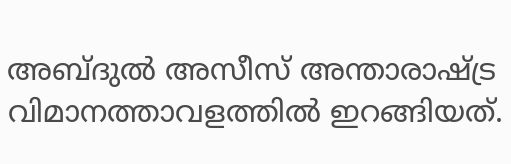അബ്ദുല്‍ അസീസ് അന്താരാഷ്ട്ര വിമാനത്താവളത്തില്‍ ഇറങ്ങിയത്.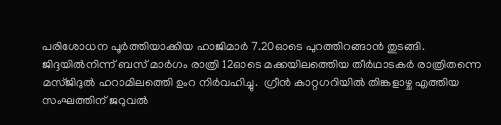പരിശോധന പൂര്‍ത്തിയാക്കിയ ഹാജിമാര്‍ 7.20ഓടെ പുറത്തിറങ്ങാന്‍ തുടങ്ങി.  ജിദ്ദയില്‍നിന്ന് ബസ് മാര്‍ഗം രാത്രി 12ഓടെ മക്കയിലത്തെിയ തീര്‍ഥാടകര്‍ രാത്രിതന്നെ മസ്ജിദുല്‍ ഹറാമിലത്തെി ഉംറ നിര്‍വഹിച്ചു.  ഗ്രീന്‍ കാറ്റഗറിയില്‍ തിങ്കളാഴ്ച എത്തിയ സംഘത്തിന് ജറുവല്‍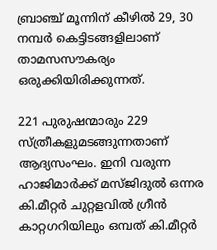ബ്രാഞ്ച് മൂന്നിന് കീഴില്‍ 29, 30 നമ്പര്‍ കെട്ടിടങ്ങളിലാണ് താമസസൗകര്യം ഒരുക്കിയിരിക്കുന്നത്.

221 പുരുഷന്മാരും 229 സ്ത്രീകളുമടങ്ങുന്നതാണ് ആദ്യസംഘം. ഇനി വരുന്ന ഹാജിമാര്‍ക്ക് മസ്ജിദുല്‍ ഒന്നര കി.മീറ്റര്‍ ചുറ്റളവില്‍ ഗ്രീന്‍ കാറ്റഗറിയിലും ഒമ്പത് കി.മീറ്റര്‍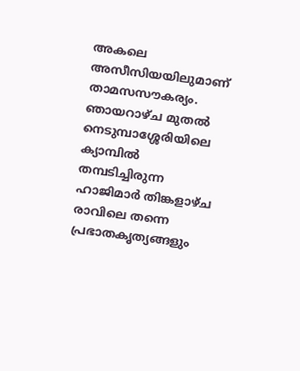അകലെ അസീസിയയിലുമാണ് താമസസൗകര്യം.  ഞായറാഴ്ച മുതല്‍  നെടുമ്പാശ്ശേരിയിലെ ക്യാമ്പില്‍ തമ്പടിച്ചിരുന്ന ഹാജിമാര്‍ തിങ്കളാഴ്ച രാവിലെ തന്നെ പ്രഭാതകൃത്യങ്ങളും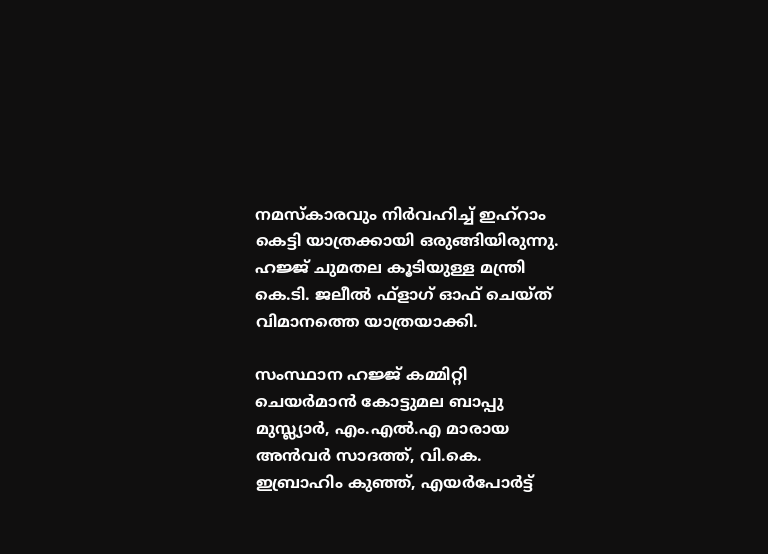നമസ്കാരവും നിര്‍വഹിച്ച് ഇഹ്റാം കെട്ടി യാത്രക്കായി ഒരുങ്ങിയിരുന്നു. ഹജ്ജ് ചുമതല കൂടിയുള്ള മന്ത്രി കെ.ടി. ജലീല്‍ ഫ്ളാഗ് ഓഫ് ചെയ്ത് വിമാനത്തെ യാത്രയാക്കി.

സംസ്ഥാന ഹജ്ജ് കമ്മിറ്റി ചെയര്‍മാന്‍ കോട്ടുമല ബാപ്പു മുസ്ല്യാര്‍, എം.എല്‍.എ മാരായ അന്‍വര്‍ സാദത്ത്, വി.കെ. ഇബ്രാഹിം കുഞ്ഞ്, എയര്‍പോര്‍ട്ട്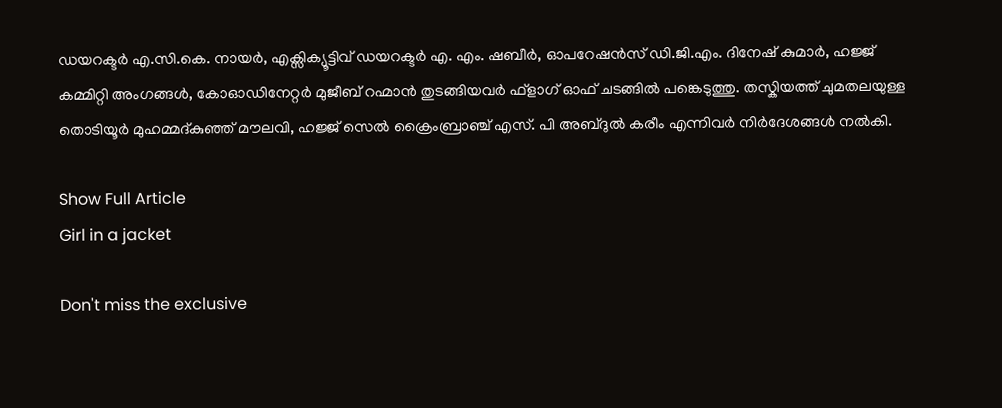ഡയറക്ടര്‍ എ.സി.കെ. നായര്‍, എക്സിക്യൂട്ടിവ് ഡയറക്ടര്‍ എ. എം. ഷബീര്‍, ഓപറേഷന്‍സ് ഡി.ജി.എം. ദിനേഷ് കുമാര്‍, ഹജ്ജ് കമ്മിറ്റി അംഗങ്ങള്‍, കോഓഡിനേറ്റര്‍ മുജീബ് റഹ്മാന്‍ തുടങ്ങിയവര്‍ ഫ്ളാഗ് ഓഫ് ചടങ്ങില്‍ പങ്കെടുത്തു. തസ്കിയത്ത് ചുമതലയുള്ള തൊടിയൂര്‍ മുഹമ്മദ്കുഞ്ഞ് മൗലവി, ഹജ്ജ് സെല്‍ ക്രൈംബ്രാഞ്ച് എസ്. പി അബ്ദുല്‍ കരീം എന്നിവര്‍ നിര്‍ദേശങ്ങള്‍ നല്‍കി.

Show Full Article
Girl in a jacket

Don't miss the exclusive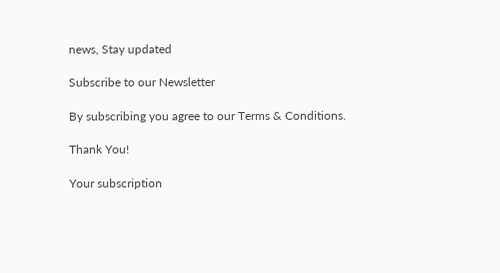news, Stay updated

Subscribe to our Newsletter

By subscribing you agree to our Terms & Conditions.

Thank You!

Your subscription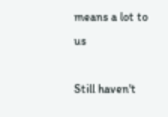means a lot to us

Still haven't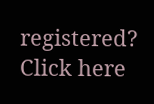registered? Click here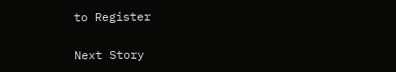to Register

Next Story